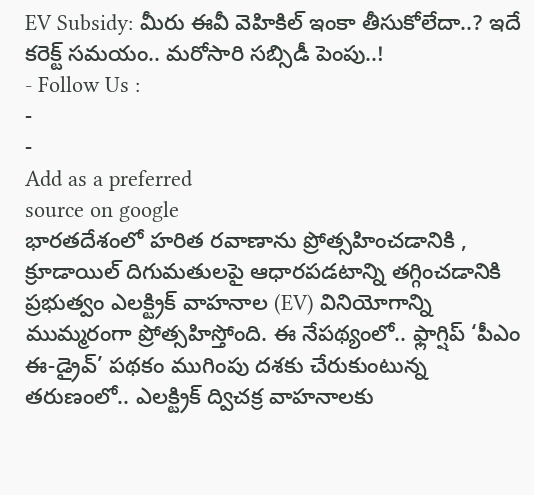EV Subsidy: మీరు ఈవీ వెహికిల్ ఇంకా తీసుకోలేదా..? ఇదే కరెక్ట్ సమయం.. మరోసారి సబ్సిడీ పెంపు..!
- Follow Us :
-
-
Add as a preferred
source on google
భారతదేశంలో హరిత రవాణాను ప్రోత్సహించడానికి , క్రూడాయిల్ దిగుమతులపై ఆధారపడటాన్ని తగ్గించడానికి ప్రభుత్వం ఎలక్ట్రిక్ వాహనాల (EV) వినియోగాన్ని ముమ్మరంగా ప్రోత్సహిస్తోంది. ఈ నేపథ్యంలో.. ఫ్లాగ్షిప్ ‘పీఎం ఈ-డ్రైవ్’ పథకం ముగింపు దశకు చేరుకుంటున్న తరుణంలో.. ఎలక్ట్రిక్ ద్విచక్ర వాహనాలకు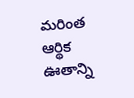మరింత ఆర్థిక ఊతాన్ని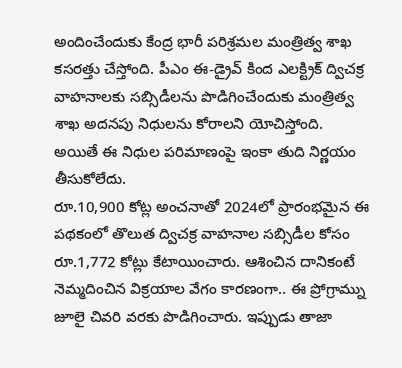అందించేందుకు కేంద్ర భారీ పరిశ్రమల మంత్రిత్వ శాఖ కసరత్తు చేస్తోంది. పీఎం ఈ-డ్రైవ్ కింద ఎలక్ట్రిక్ ద్విచక్ర వాహనాలకు సబ్సిడీలను పొడిగించేందుకు మంత్రిత్వ శాఖ అదనపు నిధులను కోరాలని యోచిస్తోంది. అయితే ఈ నిధుల పరిమాణంపై ఇంకా తుది నిర్ణయం తీసుకోలేదు.
రూ.10,900 కోట్ల అంచనాతో 2024లో ప్రారంభమైన ఈ పథకంలో తొలుత ద్విచక్ర వాహనాల సబ్సిడీల కోసం రూ.1,772 కోట్లు కేటాయించారు. ఆశించిన దానికంటే నెమ్మదించిన విక్రయాల వేగం కారణంగా.. ఈ ప్రోగ్రామ్ను జూలై చివరి వరకు పొడిగించారు. ఇప్పుడు తాజా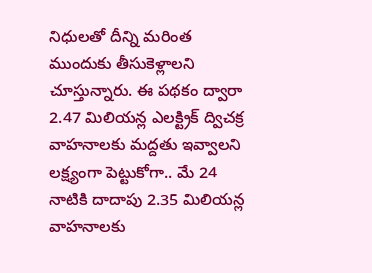నిధులతో దీన్ని మరింత ముందుకు తీసుకెళ్లాలని చూస్తున్నారు. ఈ పథకం ద్వారా 2.47 మిలియన్ల ఎలక్ట్రిక్ ద్విచక్ర వాహనాలకు మద్దతు ఇవ్వాలని లక్ష్యంగా పెట్టుకోగా.. మే 24 నాటికి దాదాపు 2.35 మిలియన్ల వాహనాలకు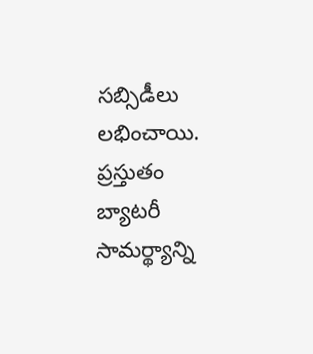సబ్సిడీలు లభించాయి. ప్రస్తుతం బ్యాటరీ సామర్థ్యాన్ని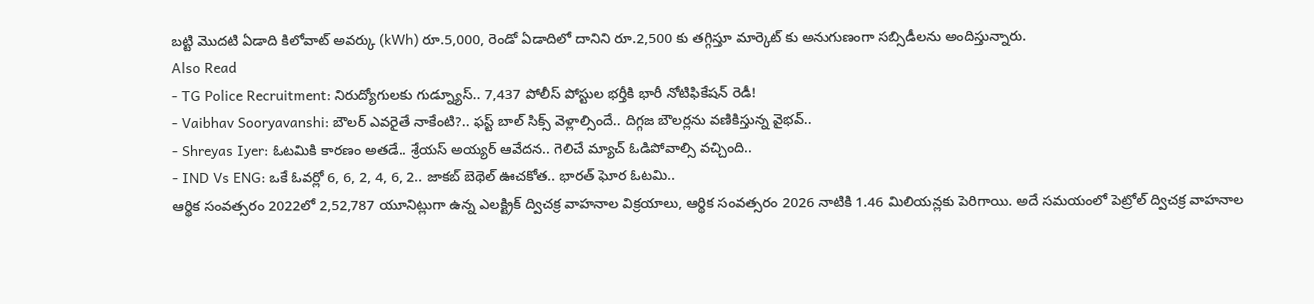బట్టి మొదటి ఏడాది కిలోవాట్ అవర్కు (kWh) రూ.5,000, రెండో ఏడాదిలో దానిని రూ.2,500 కు తగ్గిస్తూ మార్కెట్ కు అనుగుణంగా సబ్సిడీలను అందిస్తున్నారు.
Also Read
- TG Police Recruitment: నిరుద్యోగులకు గుడ్న్యూస్.. 7,437 పోలీస్ పోస్టుల భర్తీకి భారీ నోటిఫికేషన్ రెడీ!
- Vaibhav Sooryavanshi: బౌలర్ ఎవరైతే నాకేంటి?.. ఫస్ట్ బాల్ సిక్స్ వెళ్లాల్సిందే.. దిగ్గజ బౌలర్లను వణికిస్తున్న వైభవ్..
- Shreyas Iyer: ఓటమికి కారణం అతడే.. శ్రేయస్ అయ్యర్ ఆవేదన.. గెలిచే మ్యాచ్ ఓడిపోవాల్సి వచ్చింది..
- IND Vs ENG: ఒకే ఓవర్లో 6, 6, 2, 4, 6, 2.. జాకబ్ బెథెల్ ఊచకోత.. భారత్ ఘోర ఓటమి..
ఆర్థిక సంవత్సరం 2022లో 2,52,787 యూనిట్లుగా ఉన్న ఎలక్ట్రిక్ ద్విచక్ర వాహనాల విక్రయాలు, ఆర్థిక సంవత్సరం 2026 నాటికి 1.46 మిలియన్లకు పెరిగాయి. అదే సమయంలో పెట్రోల్ ద్విచక్ర వాహనాల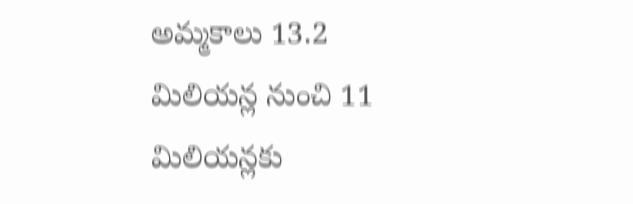అమ్మకాలు 13.2 మిలియన్ల నుంచి 11 మిలియన్లకు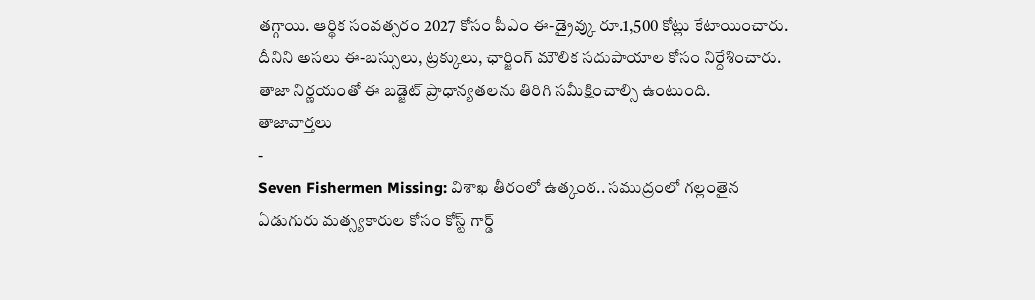తగ్గాయి. ఆర్థిక సంవత్సరం 2027 కోసం పీఎం ఈ-డ్రైవ్కు రూ.1,500 కోట్లు కేటాయించారు. దీనిని అసలు ఈ-బస్సులు, ట్రక్కులు, ఛార్జింగ్ మౌలిక సదుపాయాల కోసం నిర్దేశించారు. తాజా నిర్ణయంతో ఈ బడ్జెట్ ప్రాధాన్యతలను తిరిగి సమీక్షించాల్సి ఉంటుంది.
తాజావార్తలు
-
Seven Fishermen Missing: విశాఖ తీరంలో ఉత్కంఠ.. సముద్రంలో గల్లంతైన ఏడుగురు మత్స్యకారుల కోసం కోస్ట్ గార్డ్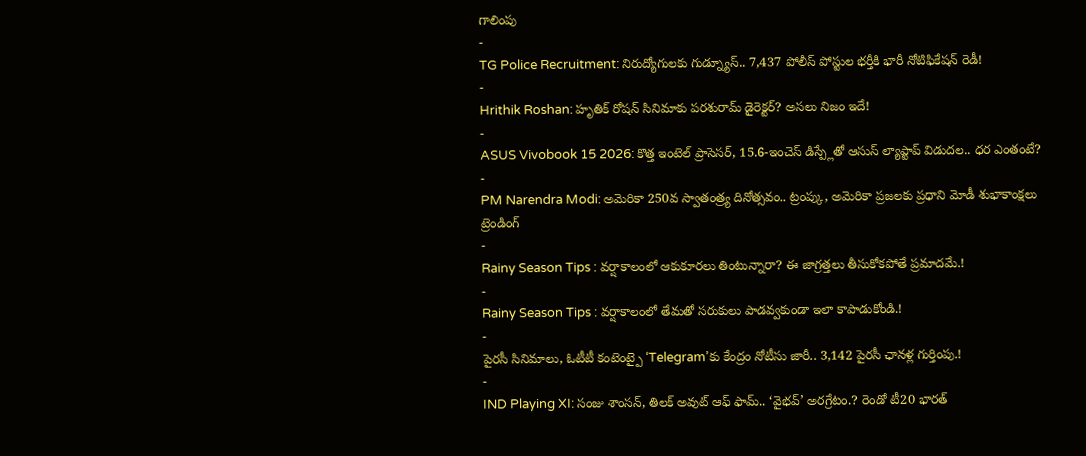గాలింపు
-
TG Police Recruitment: నిరుద్యోగులకు గుడ్న్యూస్.. 7,437 పోలీస్ పోస్టుల భర్తీకి భారీ నోటిఫికేషన్ రెడీ!
-
Hrithik Roshan: హృతిక్ రోషన్ సినిమాకు పరశురామ్ డైరెక్టర్? అసలు నిజం ఇదే!
-
ASUS Vivobook 15 2026: కొత్త ఇంటెల్ ప్రాసెసర్, 15.6-ఇంచెస్ డిస్ప్లేతో ఆసుస్ ల్యాప్టాప్ విడుదల.. ధర ఎంతంటే?
-
PM Narendra Modi: అమెరికా 250వ స్వాతంత్ర్య దినోత్సవం.. ట్రంప్కు, అమెరికా ప్రజలకు ప్రధాని మోడీ శుభాకాంక్షలు
ట్రెండింగ్
-
Rainy Season Tips : వర్షాకాలంలో ఆకుకూరలు తింటున్నారా? ఈ జాగ్రత్తలు తీసుకోకపోతే ప్రమాదమే.!
-
Rainy Season Tips : వర్షాకాలంలో తేమతో సరుకులు పాడవ్వకుండా ఇలా కాపాడుకోండి.!
-
పైరసీ సినిమాలు, ఓటీటీ కంటెంట్పై ‘Telegram’కు కేంద్రం నోటీసు జారీ.. 3,142 పైరసీ ఛానళ్ల గుర్తింపు.!
-
IND Playing XI: సంజు శాంసన్, తిలక్ అవుట్ ఆఫ్ ఫామ్.. ‘వైభవ్’ అరగ్రేటం.? రెండో టీ20 భారత్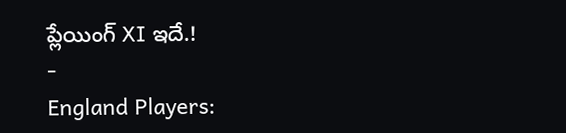ప్లేయింగ్ XI ఇదే.!
-
England Players: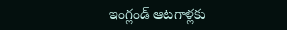ఇంగ్లండ్ ఆటగాళ్లకు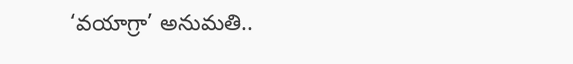‘వయాగ్రా’ అనుమతి..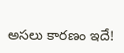అసలు కారణం ఇదే!